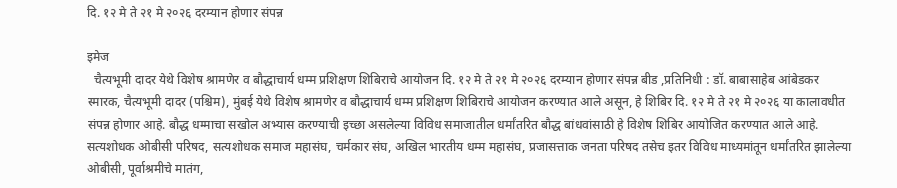दि. १२ मे ते २१ मे २०२६ दरम्यान होणार संपन्न

इमेज
  चैत्यभूमी दादर येथे विशेष श्रामणेर व बौद्धाचार्य धम्म प्रशिक्षण शिबिराचे आयोजन दि. १२ मे ते २१ मे २०२६ दरम्यान होणार संपन्न बीड ,प्रतिनिधी : डॉ. बाबासाहेब आंबेडकर स्मारक, चैत्यभूमी दादर (पश्चिम), मुंबई येथे विशेष श्रामणेर व बौद्धाचार्य धम्म प्रशिक्षण शिबिराचे आयोजन करण्यात आले असून, हे शिबिर दि. १२ मे ते २१ मे २०२६ या कालावधीत संपन्न होणार आहे. बौद्ध धम्माचा सखोल अभ्यास करण्याची इच्छा असलेल्या विविध समाजातील धर्मांतरित बौद्ध बांधवांसाठी हे विशेष शिबिर आयोजित करण्यात आले आहे. सत्यशोधक ओबीसी परिषद, सत्यशोधक समाज महासंघ, चर्मकार संघ, अखिल भारतीय धम्म महासंघ, प्रजासत्ताक जनता परिषद तसेच इतर विविध माध्यमांतून धर्मांतरित झालेल्या ओबीसी, पूर्वाश्रमीचे मातंग,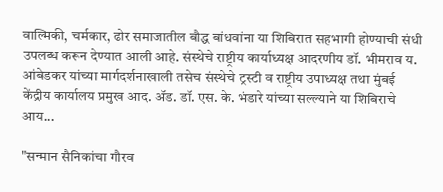वाल्मिकी, चर्मकार, ढोर समाजातील बौद्ध बांधवांना या शिबिरात सहभागी होण्याची संधी उपलब्ध करून देण्यात आली आहे. संस्थेचे राष्ट्रीय कार्याध्यक्ष आदरणीय डॉ. भीमराव य. आंबेडकर यांच्या मार्गदर्शनाखाली तसेच संस्थेचे ट्रस्टी व राष्ट्रीय उपाध्यक्ष तथा मुंबई केंद्रीय कार्यालय प्रमुख आद. ॲड. डॉ. एस. के. भंडारे यांच्या सल्ल्याने या शिबिराचे आय...

"सन्मान सैनिकांचा गौरव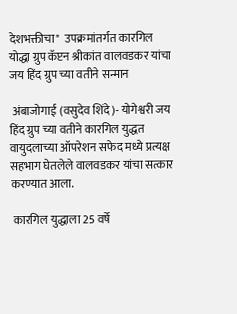देशभक्तीचा"  उपक्रमांतर्गत कारगिल योद्धा ग्रुप कॅप्टन श्रीकांत वालवडकर यांचा जय हिंद ग्रुप च्या वतीने सन्मान

 अंबाजोगाई (वसुदेव शिंदे)- योगेश्वरी जय हिंद ग्रुप च्या वतीने कारगिल युद्धत वायुदलाच्या ऑपरेशन सफेद मध्ये प्रत्यक्ष सहभाग घेतलेले वालवडकर यांचा सत्कार करण्यात आला.

 कारगिल युद्धाला 25 वर्षे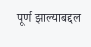पूर्ण झाल्याबद्दल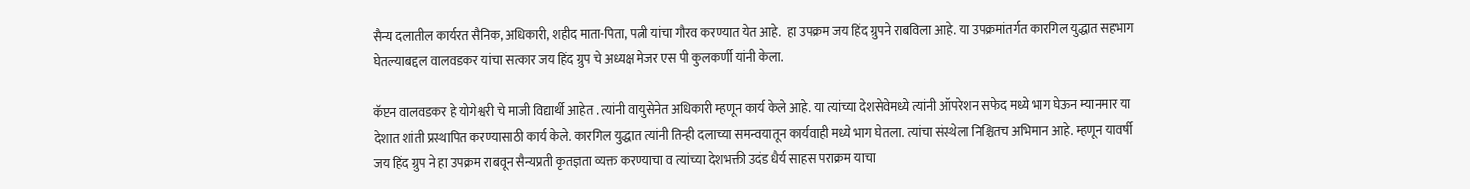सैन्य दलातील कार्यरत सैनिक, अधिकारी, शहीद माता-पिता, पत्नी यांचा गौरव करण्यात येत आहे.  हा उपक्रम जय हिंद ग्रुपने राबविला आहे. या उपक्रमांतर्गत कारगिल युद्धात सहभाग घेतल्याबद्दल वालवडकर यांचा सत्कार जय हिंद ग्रुप चे अध्यक्ष मेजर एस पी कुलकर्णी यांनी केला.

कॅप्टन वालवडकर हे योगेश्वरी चे माजी विद्यार्थी आहेत . त्यांनी वायुसेनेत अधिकारी म्हणून कार्य केले आहे. या त्यांच्या देशसेवेमध्ये त्यांनी ऑपरेशन सफेद मध्ये भाग घेऊन म्यानमार या देशात शांती प्रस्थापित करण्यासाठी कार्य केले. कारगिल युद्धात त्यांनी तिन्ही दलाच्या समन्वयातून कार्यवाही मध्ये भाग घेतला. त्यांचा संस्थेला निश्चितच अभिमान आहे. म्हणून यावर्षी जय हिंद ग्रुप ने हा उपक्रम राबवून सैन्यप्रती कृतज्ञता व्यक्त करण्याचा व त्यांच्या देशभक्ती उदंड धैर्य साहस पराक्रम याचा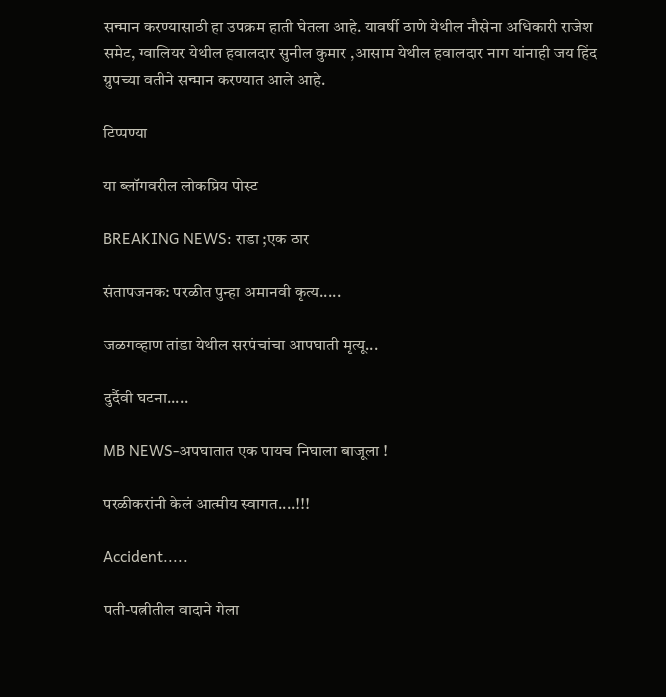सन्मान करण्यासाठी हा उपक्रम हाती घेतला आहे. यावर्षी ठाणे येथील नौसेना अधिकारी राजेश समेट, ग्वालियर येथील हवालदार सुनील कुमार ,आसाम येथील हवालदार नाग यांनाही जय हिंद ग्रुपच्या वतीने सन्मान करण्यात आले आहे.

टिप्पण्या

या ब्लॉगवरील लोकप्रिय पोस्ट

BREAKING NEWS: राडा ;एक ठार

संतापजनक: परळीत पुन्हा अमानवी कृत्य.....

जळगव्हाण तांडा येथील सरपंचांचा आपघाती मृत्यू...

दुर्दैवी घटना.....

MB NEWS-अपघातात एक पायच निघाला बाजूला !

परळीकरांनी केलं आत्मीय स्वागत....!!!

Accident.....

पती-पत्नीतील वादाने गेला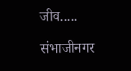जीव.....

संभाजीनगर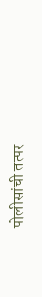पोलीसांची तत्पर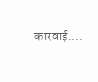कारवाई....